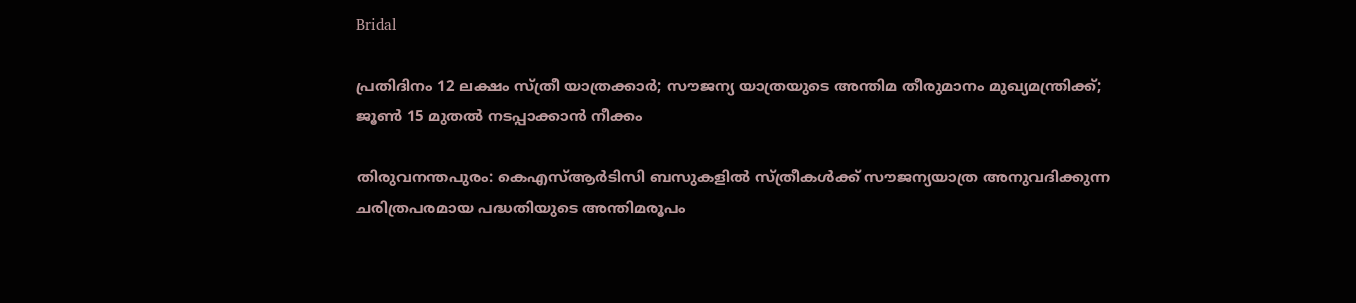Bridal

പ്രതിദിനം 12 ലക്ഷം സ്ത്രീ യാത്രക്കാര്‍; സൗജന്യ യാത്രയുടെ അന്തിമ തീരുമാനം മുഖ്യമന്ത്രിക്ക്; ജൂണ്‍ 15 മുതല്‍ നടപ്പാക്കാൻ നീക്കം

തിരുവനന്തപുരം: കെഎസ്‌ആർടിസി ബസുകളില്‍ സ്ത്രീകള്‍ക്ക് സൗജന്യയാത്ര അനുവദിക്കുന്ന ചരിത്രപരമായ പദ്ധതിയുടെ അന്തിമരൂപം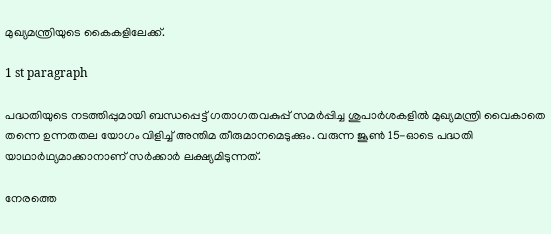മുഖ്യമന്ത്രിയുടെ കൈകളിലേക്ക്.

1 st paragraph

പദ്ധതിയുടെ നടത്തിപ്പുമായി ബന്ധപ്പെട്ട് ഗതാഗതവകുപ്പ് സമർപ്പിച്ച ശുപാർശകളില്‍ മുഖ്യമന്ത്രി വൈകാതെ തന്നെ ഉന്നതതല യോഗം വിളിച്ച്‌ അന്തിമ തീരുമാനമെടുക്കും. വരുന്ന ജൂണ്‍ 15-ഓടെ പദ്ധതി യാഥാർഥ്യമാക്കാനാണ് സർക്കാർ ലക്ഷ്യമിടുന്നത്.

നേരത്തെ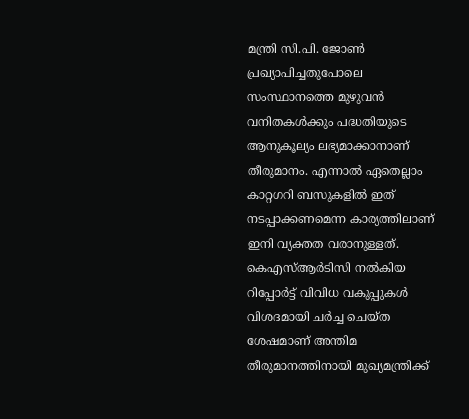മന്ത്രി സി.പി. ജോണ്‍ പ്രഖ്യാപിച്ചതുപോലെ സംസ്ഥാനത്തെ മുഴുവൻ വനിതകള്‍ക്കും പദ്ധതിയുടെ ആനുകൂല്യം ലഭ്യമാക്കാനാണ് തീരുമാനം. എന്നാല്‍ ഏതെല്ലാം കാറ്റഗറി ബസുകളില്‍ ഇത് നടപ്പാക്കണമെന്ന കാര്യത്തിലാണ് ഇനി വ്യക്തത വരാനുള്ളത്. കെഎസ്‌ആർടിസി നല്‍കിയ റിപ്പോർട്ട് വിവിധ വകുപ്പുകള്‍ വിശദമായി ചർച്ച ചെയ്ത ശേഷമാണ് അന്തിമ തീരുമാനത്തിനായി മുഖ്യമന്ത്രിക്ക്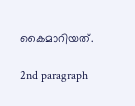കൈമാറിയത്.

2nd paragraph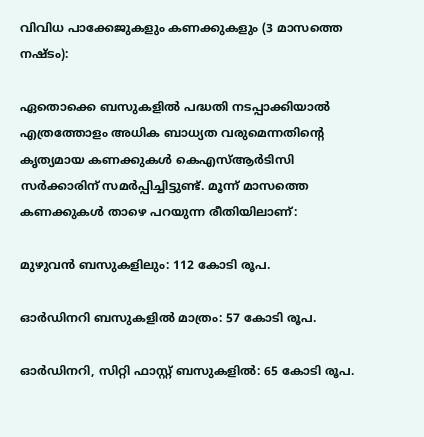വിവിധ പാക്കേജുകളും കണക്കുകളും (3 മാസത്തെ നഷ്ടം):

ഏതൊക്കെ ബസുകളില്‍ പദ്ധതി നടപ്പാക്കിയാല്‍ എത്രത്തോളം അധിക ബാധ്യത വരുമെന്നതിന്റെ കൃത്യമായ കണക്കുകള്‍ കെഎസ്‌ആർടിസി സർക്കാരിന് സമർപ്പിച്ചിട്ടുണ്ട്. മൂന്ന് മാസത്തെ കണക്കുകള്‍ താഴെ പറയുന്ന രീതിയിലാണ്:

മുഴുവൻ ബസുകളിലും: 112 കോടി രൂപ.

ഓർഡിനറി ബസുകളില്‍ മാത്രം: 57 കോടി രൂപ.

ഓർഡിനറി, സിറ്റി ഫാസ്റ്റ് ബസുകളില്‍: 65 കോടി രൂപ.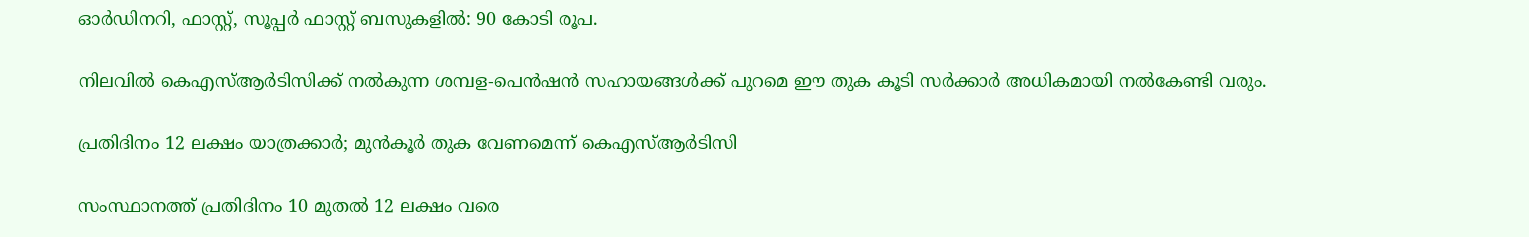ഓർഡിനറി, ഫാസ്റ്റ്, സൂപ്പർ ഫാസ്റ്റ് ബസുകളില്‍: 90 കോടി രൂപ.

നിലവില്‍ കെഎസ്‌ആർടിസിക്ക് നല്‍കുന്ന ശമ്പള-പെൻഷൻ സഹായങ്ങള്‍ക്ക് പുറമെ ഈ തുക കൂടി സർക്കാർ അധികമായി നല്‍കേണ്ടി വരും.

പ്രതിദിനം 12 ലക്ഷം യാത്രക്കാർ; മുൻകൂർ തുക വേണമെന്ന് കെഎസ്‌ആർടിസി

സംസ്ഥാനത്ത് പ്രതിദിനം 10 മുതല്‍ 12 ലക്ഷം വരെ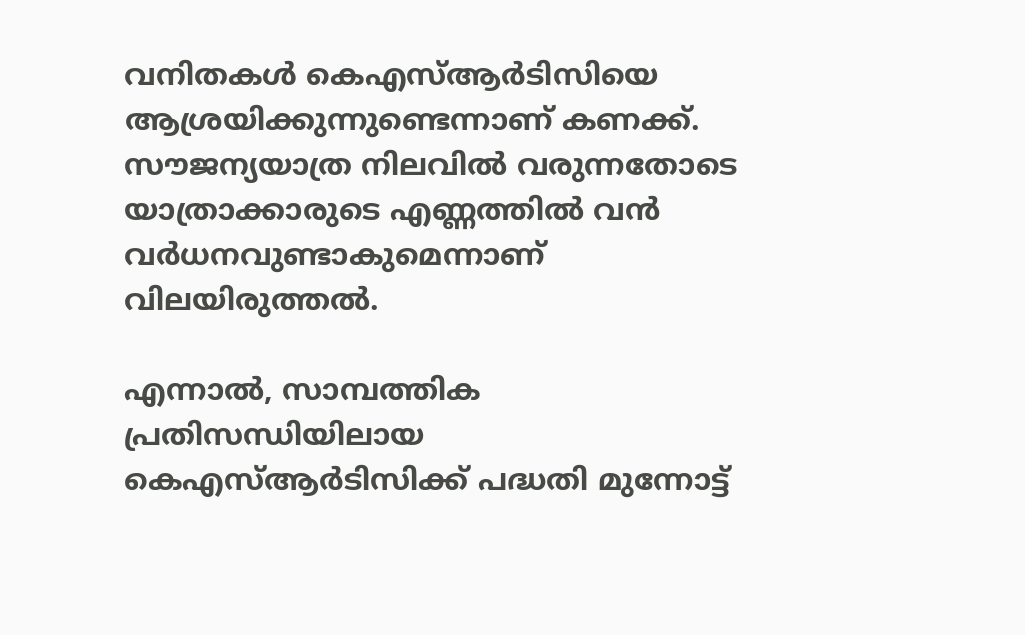വനിതകള്‍ കെഎസ്‌ആർടിസിയെ ആശ്രയിക്കുന്നുണ്ടെന്നാണ് കണക്ക്. സൗജന്യയാത്ര നിലവില്‍ വരുന്നതോടെ യാത്രാക്കാരുടെ എണ്ണത്തില്‍ വൻ വർധനവുണ്ടാകുമെന്നാണ് വിലയിരുത്തല്‍.

എന്നാല്‍, സാമ്പത്തിക പ്രതിസന്ധിയിലായ കെഎസ്‌ആർടിസിക്ക് പദ്ധതി മുന്നോട്ട്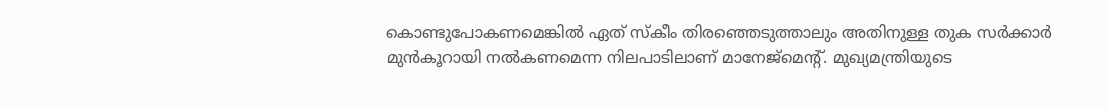കൊണ്ടുപോകണമെങ്കില്‍ ഏത് സ്കീം തിരഞ്ഞെടുത്താലും അതിനുള്ള തുക സർക്കാർ മുൻകൂറായി നല്‍കണമെന്ന നിലപാടിലാണ് മാനേജ്‌മെന്റ്. മുഖ്യമന്ത്രിയുടെ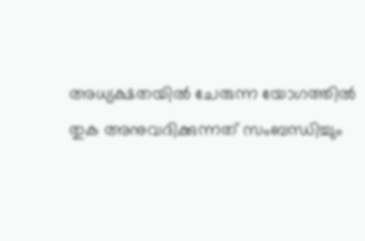അധ്യക്ഷതയില്‍ ചേരുന്ന യോഗത്തില്‍ തുക അനുവദിക്കുന്നത് സംബന്ധിച്ചും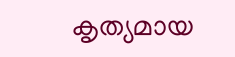കൃത്യമായ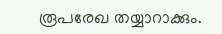രൂപരേഖ തയ്യാറാക്കും.